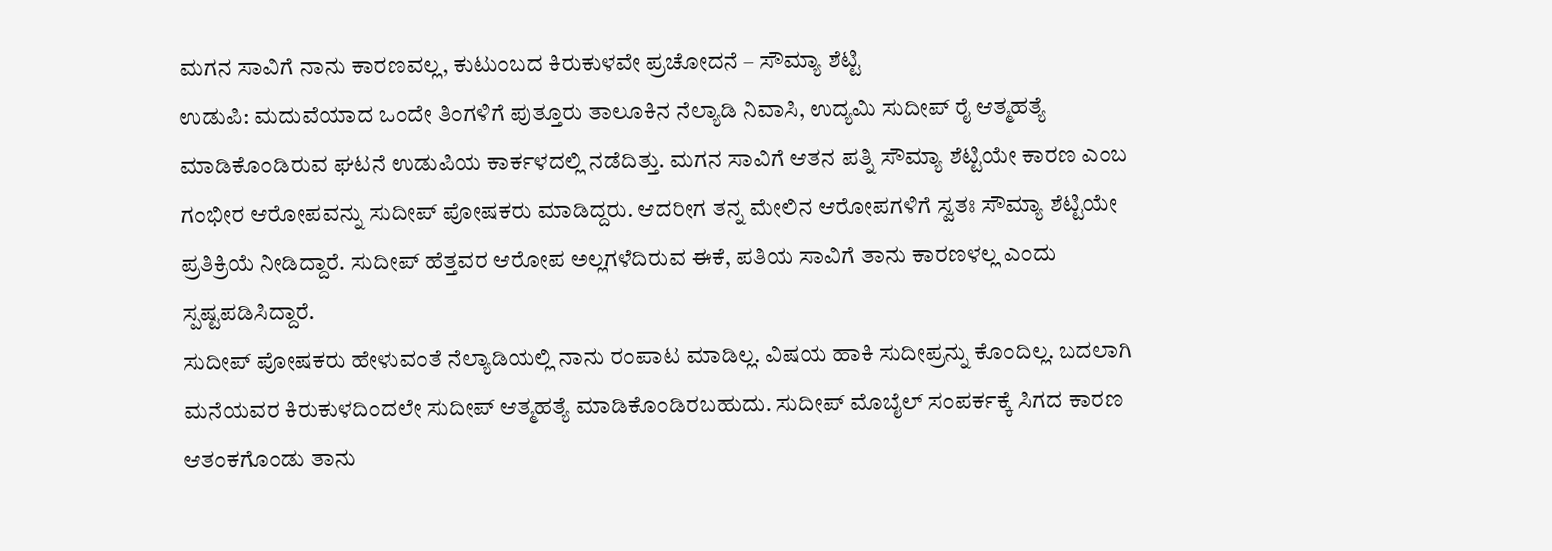ಮಗನ ಸಾವಿಗೆ ನಾನು ಕಾರಣವಲ್ಲ, ಕುಟುಂಬದ ಕಿರುಕುಳವೇ ಪ್ರಚೋದನೆ – ಸೌಮ್ಯಾ ಶೆಟ್ಟಿ
ಉಡುಪಿ: ಮದುವೆಯಾದ ಒಂದೇ ತಿಂಗಳಿಗೆ ಪುತ್ತೂರು ತಾಲೂಕಿನ ನೆಲ್ಯಾಡಿ ನಿವಾಸಿ, ಉದ್ಯಮಿ ಸುದೀಪ್ ರೈ ಆತ್ಮಹತ್ಯೆ ಮಾಡಿಕೊಂಡಿರುವ ಘಟನೆ ಉಡುಪಿಯ ಕಾರ್ಕಳದಲ್ಲಿ ನಡೆದಿತ್ತು. ಮಗನ ಸಾವಿಗೆ ಆತನ ಪತ್ನಿ ಸೌಮ್ಯಾ ಶೆಟ್ಟಿಯೇ ಕಾರಣ ಎಂಬ ಗಂಭೀರ ಆರೋಪವನ್ನು ಸುದೀಪ್ ಪೋಷಕರು ಮಾಡಿದ್ದರು. ಆದರೀಗ ತನ್ನ ಮೇಲಿನ ಆರೋಪಗಳಿಗೆ ಸ್ವತಃ ಸೌಮ್ಯಾ ಶೆಟ್ಟಿಯೇ ಪ್ರತಿಕ್ರಿಯೆ ನೀಡಿದ್ದಾರೆ. ಸುದೀಪ್ ಹೆತ್ತವರ ಆರೋಪ ಅಲ್ಲಗಳೆದಿರುವ ಈಕೆ, ಪತಿಯ ಸಾವಿಗೆ ತಾನು ಕಾರಣಳಲ್ಲ ಎಂದು ಸ್ಪಷ್ಟಪಡಿಸಿದ್ದಾರೆ.
ಸುದೀಪ್ ಪೋಷಕರು ಹೇಳುವಂತೆ ನೆಲ್ಯಾಡಿಯಲ್ಲಿ ನಾನು ರಂಪಾಟ ಮಾಡಿಲ್ಲ. ವಿಷಯ ಹಾಕಿ ಸುದೀಪ್ರನ್ನು ಕೊಂದಿಲ್ಲ. ಬದಲಾಗಿ ಮನೆಯವರ ಕಿರುಕುಳದಿಂದಲೇ ಸುದೀಪ್ ಆತ್ಮಹತ್ಯೆ ಮಾಡಿಕೊಂಡಿರಬಹುದು. ಸುದೀಪ್ ಮೊಬೈಲ್ ಸಂಪರ್ಕಕ್ಕೆ ಸಿಗದ ಕಾರಣ ಆತಂಕಗೊಂಡು ತಾನು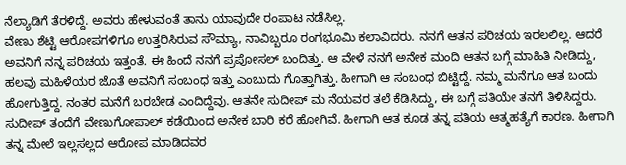ನೆಲ್ಯಾಡಿಗೆ ತೆರಳಿದ್ದೆ. ಅವರು ಹೇಳುವಂತೆ ತಾನು ಯಾವುದೇ ರಂಪಾಟ ನಡೆಸಿಲ್ಲ.
ವೇಣು ಶೆಟ್ಟಿ ಆರೋಪಗಳಿಗೂ ಉತ್ತರಿಸಿರುವ ಸೌಮ್ಯಾ, ನಾವಿಬ್ಬರೂ ರಂಗಭೂಮಿ ಕಲಾವಿದರು. ನನಗೆ ಆತನ ಪರಿಚಯ ಇರಲಲಿಲ್ಲ. ಆದರೆ ಅವನಿಗೆ ನನ್ನ ಪರಿಚಯ ಇತ್ತಂತೆ. ಈ ಹಿಂದೆ ನನಗೆ ಪ್ರಪೋಸಲ್ ಬಂದಿತ್ತು. ಆ ವೇಳೆ ನನಗೆ ಅನೇಕ ಮಂದಿ ಆತನ ಬಗ್ಗೆ ಮಾಹಿತಿ ನೀಡಿದ್ದು, ಹಲವು ಮಹಿಳೆಯರ ಜೊತೆ ಅವನಿಗೆ ಸಂಬಂಧ ಇತ್ತು ಎಂಬುದು ಗೊತ್ತಾಗಿತ್ತು. ಹೀಗಾಗಿ ಆ ಸಂಬಂಧ ಬಿಟ್ಟಿದ್ದೆ. ನಮ್ಮ ಮನೆಗೂ ಆತ ಬಂದು ಹೋಗುತ್ತಿದ್ದ. ನಂತರ ಮನೆಗೆ ಬರಬೇಡ ಎಂದಿದ್ದೆವು. ಆತನೇ ಸುದೀಪ್ ಮ ನೆಯವರ ತಲೆ ಕೆಡಿಸಿದ್ದು, ಈ ಬಗ್ಗೆ ಪತಿಯೇ ತನಗೆ ತಿಳಿಸಿದ್ದರು. ಸುದೀಪ್ ತಂದೆಗೆ ವೇಣುಗೋಪಾಲ್ ಕಡೆಯಿಂದ ಅನೇಕ ಬಾರಿ ಕರೆ ಹೋಗಿವೆ. ಹೀಗಾಗಿ ಆತ ಕೂಡ ತನ್ನ ಪತಿಯ ಆತ್ಮಹತ್ಯೆಗೆ ಕಾರಣ. ಹೀಗಾಗಿ ತನ್ನ ಮೇಲೆ ಇಲ್ಲಸಲ್ಲದ ಆರೋಪ ಮಾಡಿದವರ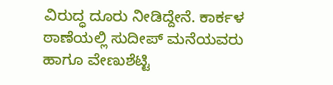ವಿರುದ್ಧ ದೂರು ನೀಡಿದ್ದೇನೆ. ಕಾರ್ಕಳ ಠಾಣೆಯಲ್ಲಿ ಸುದೀಪ್ ಮನೆಯವರು ಹಾಗೂ ವೇಣುಶೆಟ್ಟಿ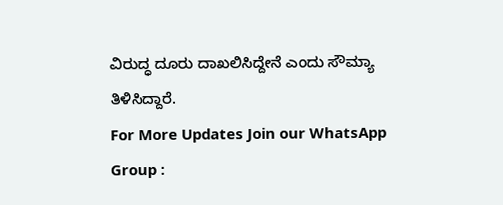ವಿರುದ್ಧ ದೂರು ದಾಖಲಿಸಿದ್ದೇನೆ ಎಂದು ಸೌಮ್ಯಾ ತಿಳಿಸಿದ್ದಾರೆ.
For More Updates Join our WhatsApp Group :